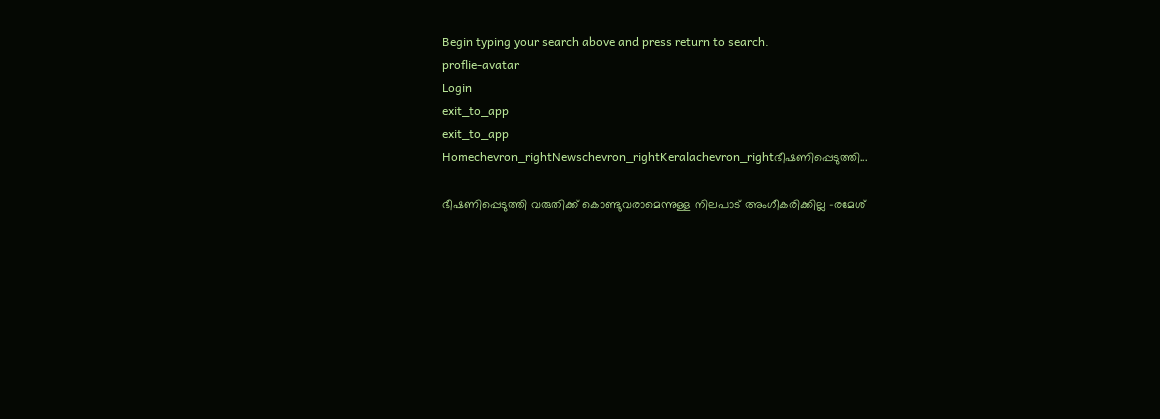Begin typing your search above and press return to search.
proflie-avatar
Login
exit_to_app
exit_to_app
Homechevron_rightNewschevron_rightKeralachevron_rightഭീഷണിപ്പെടുത്തി...

ഭീഷണിപ്പെടുത്തി വരുതിക്ക് കൊണ്ടുവരാമെന്നുള്ള നിലപാട് അംഗീകരിക്കില്ല -രമേശ്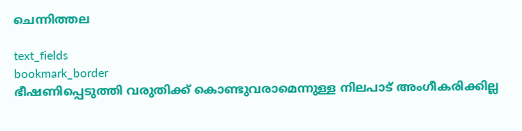ചെന്നിത്തല

text_fields
bookmark_border
ഭീഷണിപ്പെടുത്തി വരുതിക്ക് കൊണ്ടുവരാമെന്നുള്ള നിലപാട് അംഗീകരിക്കില്ല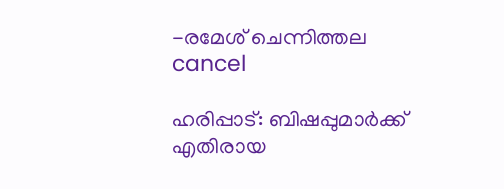-രമേശ് ചെന്നിത്തല
cancel

ഹരിപ്പാട്: ബിഷപ്പുമാര്‍ക്ക് എതിരായ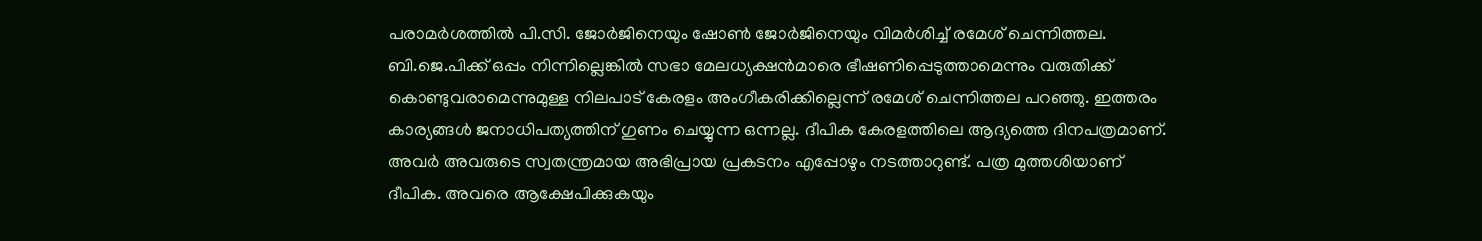പരാമര്‍ശത്തില്‍ പി.സി. ജോര്‍ജിനെയും ഷോണ്‍ ജോര്‍ജിനെയും വിമര്‍ശിച്ച് രമേശ് ചെന്നിത്തല. ബി.ജെ.പിക്ക് ഒപ്പം നിന്നില്ലെങ്കില്‍ സഭാ മേലധ്യക്ഷന്‍മാരെ ഭീഷണിപ്പെടുത്താമെന്നും വരുതിക്ക് കൊണ്ടുവരാമെന്നുമുള്ള നിലപാട് കേരളം അംഗീകരിക്കില്ലെന്ന് രമേശ് ചെന്നിത്തല പറഞ്ഞു. ഇത്തരം കാര്യങ്ങള്‍ ജനാധിപത്യത്തിന് ഗുണം ചെയ്യുന്ന ഒന്നല്ല. ദീപിക കേരളത്തിലെ ആദ്യത്തെ ദിനപത്രമാണ്. അവര്‍ അവരുടെ സ്വതന്ത്രമായ അഭിപ്രായ പ്രകടനം എപ്പോഴും നടത്താറുണ്ട്. പത്ര മുത്തശിയാണ് ദീപിക. അവരെ ആക്ഷേപിക്കുകയും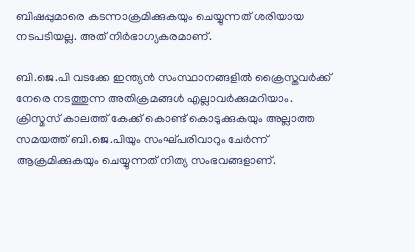ബിഷപ്പുമാരെ കടന്നാക്രമിക്കുകയും ചെയ്യുന്നത് ശരിയായ നടപടിയല്ല. അത് നിര്‍ഭാഗ്യകരമാണ്.

ബി.ജെ.പി വടക്കേ ഇന്ത്യന്‍ സംസ്ഥാനങ്ങളില്‍ ക്രൈസ്തവര്‍ക്ക് നേരെ നടത്തുന്ന അതിക്രമങ്ങള്‍ എല്ലാവര്‍ക്കുമറിയാം. ക്രിസ്മസ് കാലത്ത് കേക്ക് കൊണ്ട് കൊടുക്കുകയും അല്ലാത്ത സമയത്ത് ബി.ജെ.പിയും സംഘ്പരിവാറും ചേര്‍ന്ന് ആക്രമിക്കുകയും ചെയ്യുന്നത് നിത്യ സംഭവങ്ങളാണ്.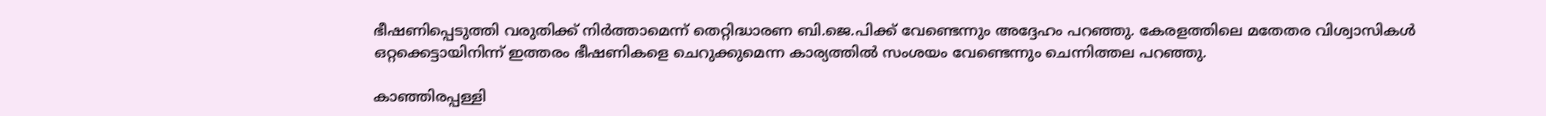ഭീഷണിപ്പെടുത്തി വരുതിക്ക് നിര്‍ത്താമെന്ന് തെറ്റിദ്ധാരണ ബി.ജെ.പിക്ക് വേണ്ടെന്നും അദ്ദേഹം പറഞ്ഞു. കേരളത്തിലെ മതേതര വിശ്വാസികള്‍ ഒറ്റക്കെട്ടായിനിന്ന് ഇത്തരം ഭീഷണികളെ ചെറുക്കുമെന്ന കാര്യത്തില്‍ സംശയം വേണ്ടെന്നും ചെന്നിത്തല പറഞ്ഞു.

കാഞ്ഞിരപ്പള്ളി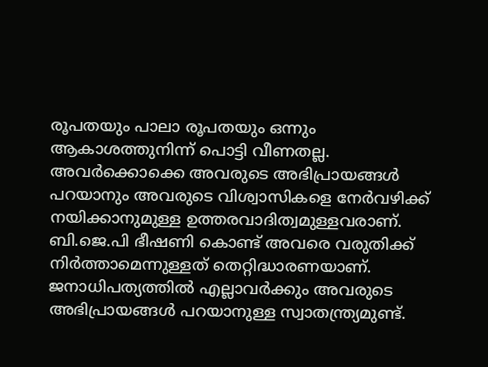രൂപതയും പാലാ രൂപതയും ഒന്നും ആകാശത്തുനിന്ന് പൊട്ടി വീണതല്ല. അവര്‍ക്കൊക്കെ അവരുടെ അഭിപ്രായങ്ങള്‍ പറയാനും അവരുടെ വിശ്വാസികളെ നേര്‍വഴിക്ക് നയിക്കാനുമുള്ള ഉത്തരവാദിത്വമുള്ളവരാണ്. ബി.ജെ.പി ഭീഷണി കൊണ്ട് അവരെ വരുതിക്ക് നിര്‍ത്താമെന്നുള്ളത് തെറ്റിദ്ധാരണയാണ്. ജനാധിപത്യത്തില്‍ എല്ലാവര്‍ക്കും അവരുടെ അഭിപ്രായങ്ങള്‍ പറയാനുള്ള സ്വാതന്ത്ര്യമുണ്ട്.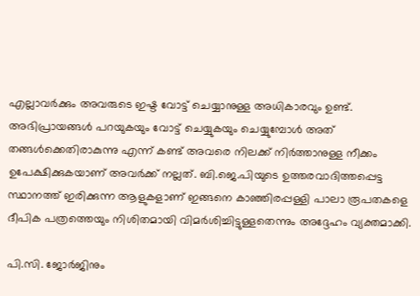എല്ലാവര്‍ക്കും അവരുടെ ഇഷ്ട വോട്ട് ചെയ്യാനുള്ള അധികാരവും ഉണ്ട്. അഭിപ്രായങ്ങള്‍ പറയുകയും വോട്ട് ചെയ്യുകയും ചെയ്യുമ്പോള്‍ അത് തങ്ങള്‍ക്കെതിരാകുന്നു എന്ന് കണ്ട് അവരെ നിലക്ക് നിര്‍ത്താനുള്ള നീക്കം ഉപേക്ഷിക്കുകയാണ് അവര്‍ക്ക് നല്ലത്. ബി.ജെ.പിയുടെ ഉത്തരവാദിത്തപ്പെട്ട സ്ഥാനത്ത് ഇരിക്കുന്ന ആളുകളാണ് ഇങ്ങനെ കാഞ്ഞിരപ്പള്ളി പാലാ രൂപതകളെ ദീപിക പത്രത്തെയും നിശിതമായി വിമര്‍ശിച്ചിട്ടുള്ളതെന്നും അദ്ദേഹം വ്യക്തമാക്കി.

പി.സി. ജോർജിനും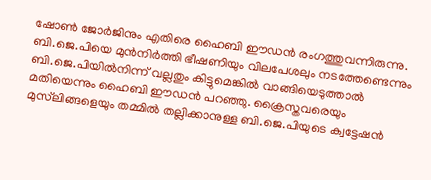ഷോൺ ജോർജിനും എതിരെ ഹൈബി ഈഡൻ രംഗത്തുവന്നിരുന്നു. ബി.ജെ.പിയെ മുൻനിർത്തി ഭീഷണിയും വിലപേശലും നടത്തേണ്ടെന്നും ബി.ജെ.പിയിൽനിന്ന് വല്ലതും കിട്ടുമെങ്കിൽ വാങ്ങിയെടുത്താൽ മതിയെന്നും ഹൈബി ഈഡൻ പറഞ്ഞു. ക്രൈസ്തവരെയും മുസ്‌ലിങ്ങളെയും തമ്മിൽ തല്ലിക്കാനുള്ള ബി.ജെ.പിയുടെ ക്വട്ടേഷൻ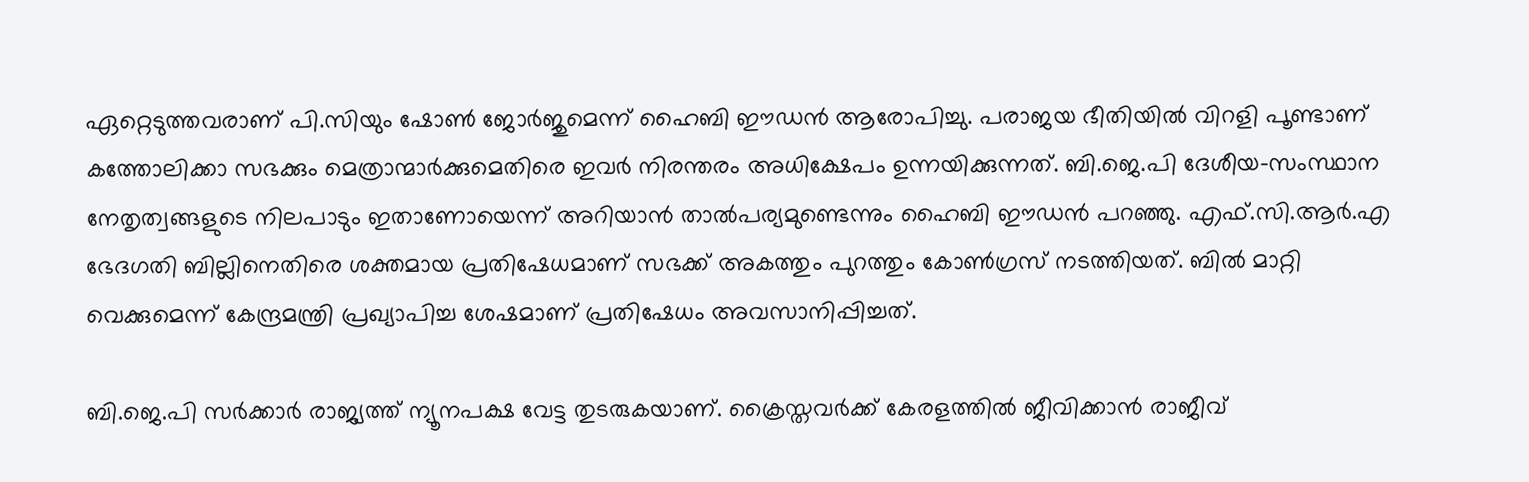ഏറ്റെടുത്തവരാണ് പി.സിയും ഷോൺ ജോർജുമെന്ന് ഹൈബി ഈഡൻ ആരോപിച്ചു. പരാജയ ഭീതിയിൽ വിറളി പൂണ്ടാണ് കത്തോലിക്കാ സഭക്കും മെത്രാന്മാർക്കുമെതിരെ ഇവർ നിരന്തരം അധിക്ഷേപം ഉന്നയിക്കുന്നത്. ബി.ജെ.പി ദേശീയ-സംസ്ഥാന നേതൃത്വങ്ങളുടെ നിലപാടും ഇതാണോയെന്ന് അറിയാൻ താൽപര്യമുണ്ടെന്നും ഹൈബി ഈഡൻ പറഞ്ഞു. എഫ്.സി.ആർ.എ ഭേദഗതി ബില്ലിനെതിരെ ശക്തമായ പ്രതിഷേധമാണ് സഭക്ക് അകത്തും പുറത്തും കോൺഗ്രസ് നടത്തിയത്. ബിൽ മാറ്റി വെക്കുമെന്ന് കേന്ദ്രമന്ത്രി പ്രഖ്യാപിച്ച ശേഷമാണ് പ്രതിഷേധം അവസാനിപ്പിച്ചത്.

ബി.ജെ.പി സർക്കാർ രാജ്യത്ത് ന്യൂനപക്ഷ വേട്ട തുടരുകയാണ്. ക്രൈസ്തവർക്ക് കേരളത്തിൽ ജീവിക്കാൻ രാജീവ്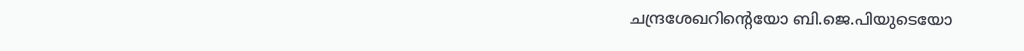ചന്ദ്രശേഖറിന്‍റെയോ ബി.ജെ.പിയുടെയോ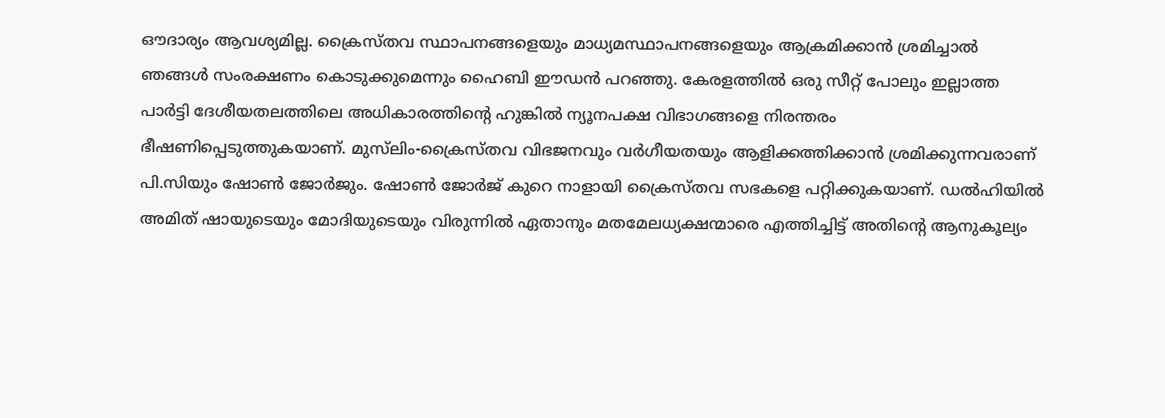ഔദാര്യം ആവശ്യമില്ല. ക്രൈസ്തവ സ്ഥാപനങ്ങളെയും മാധ്യമസ്ഥാപനങ്ങളെയും ആക്രമിക്കാൻ ശ്രമിച്ചാൽ ഞങ്ങൾ സംരക്ഷണം കൊടുക്കുമെന്നും ഹൈബി ഈഡൻ പറഞ്ഞു. കേരളത്തിൽ ഒരു സീറ്റ് പോലും ഇല്ലാത്ത പാർട്ടി ദേശീയതലത്തിലെ അധികാരത്തിന്‍റെ ഹുങ്കിൽ ന്യൂനപക്ഷ വിഭാഗങ്ങളെ നിരന്തരം ഭീഷണിപ്പെടുത്തുകയാണ്. മുസ്‌ലിം-ക്രൈസ്തവ വിഭജനവും വർഗീയതയും ആളിക്കത്തിക്കാൻ ശ്രമിക്കുന്നവരാണ് പി.സിയും ഷോൺ ജോർജും. ഷോൺ ജോർജ് കുറെ നാളായി ക്രൈസ്തവ സഭകളെ പറ്റിക്കുകയാണ്. ഡൽഹിയിൽ അമിത് ഷായുടെയും മോദിയുടെയും വിരുന്നിൽ ഏതാനും മതമേലധ്യക്ഷന്മാരെ എത്തിച്ചിട്ട് അതിന്‍റെ ആനുകൂല്യം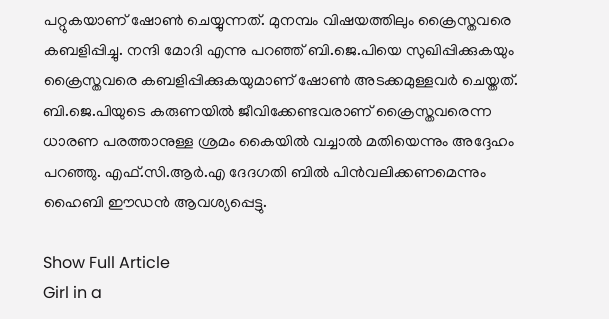പറ്റുകയാണ് ഷോൺ ചെയ്യുന്നത്. മുനമ്പം വിഷയത്തിലും ക്രൈസ്തവരെ കബളിപ്പിച്ചു. നന്ദി മോദി എന്നു പറഞ്ഞ് ബി.ജെ.പിയെ സുഖിപ്പിക്കുകയും ക്രൈസ്തവരെ കബളിപ്പിക്കുകയുമാണ് ഷോൺ അടക്കമുള്ളവർ ചെയ്തത്. ബി.ജെ.പിയുടെ കരുണയിൽ ജീവിക്കേണ്ടവരാണ് ക്രൈസ്തവരെന്ന ധാരണ പരത്താനുള്ള ശ്രമം കൈയിൽ വച്ചാൽ മതിയെന്നും അദ്ദേഹം പറഞ്ഞു. എഫ്.സി.ആർ.എ ദേദഗതി ബിൽ പിൻവലിക്കണമെന്നും ഹൈബി ഈഡൻ ആവശ്യപ്പെട്ടു.

Show Full Article
Girl in a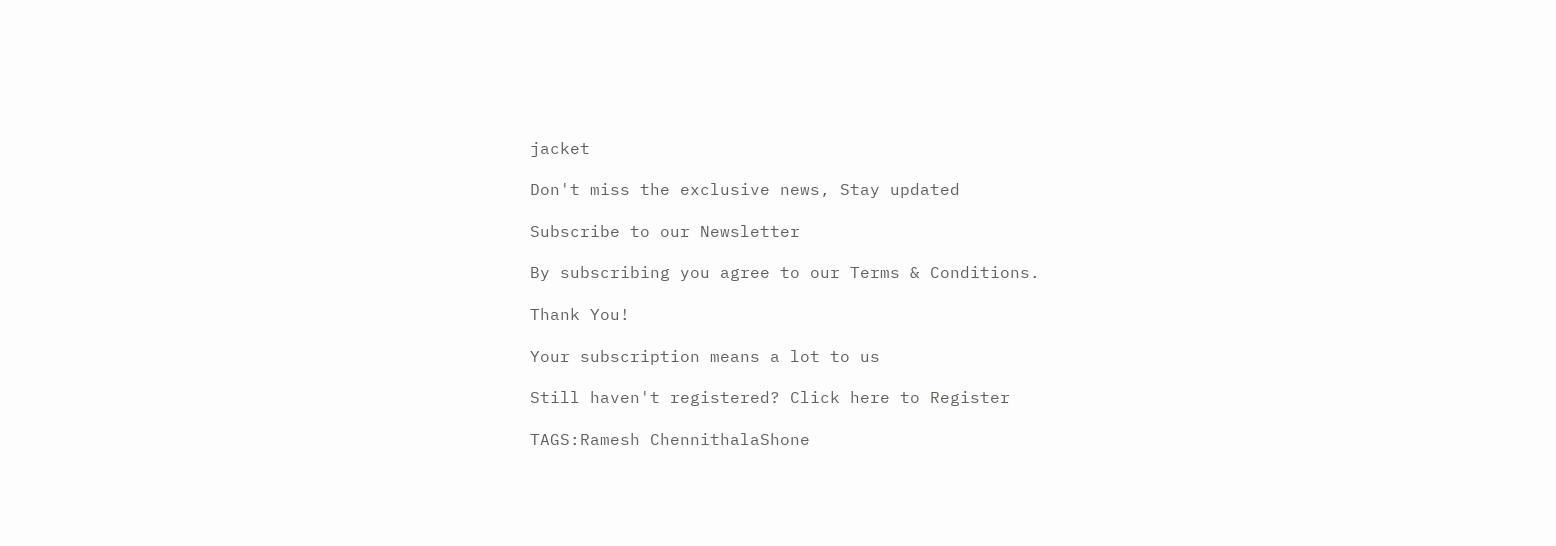jacket

Don't miss the exclusive news, Stay updated

Subscribe to our Newsletter

By subscribing you agree to our Terms & Conditions.

Thank You!

Your subscription means a lot to us

Still haven't registered? Click here to Register

TAGS:Ramesh ChennithalaShone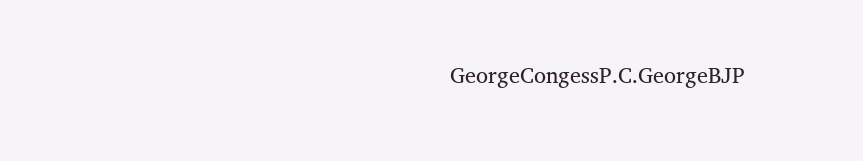GeorgeCongessP.C.GeorgeBJP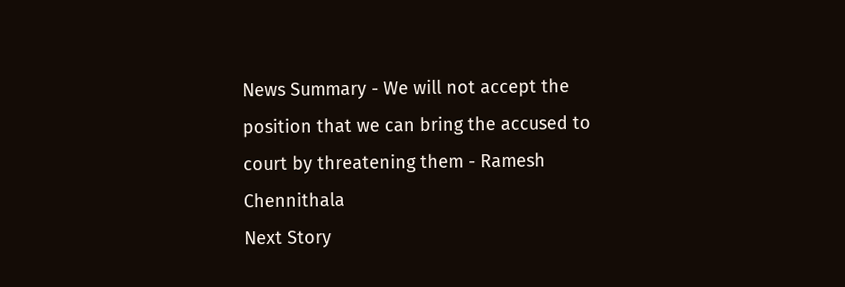News Summary - We will not accept the position that we can bring the accused to court by threatening them - Ramesh Chennithala
Next Story